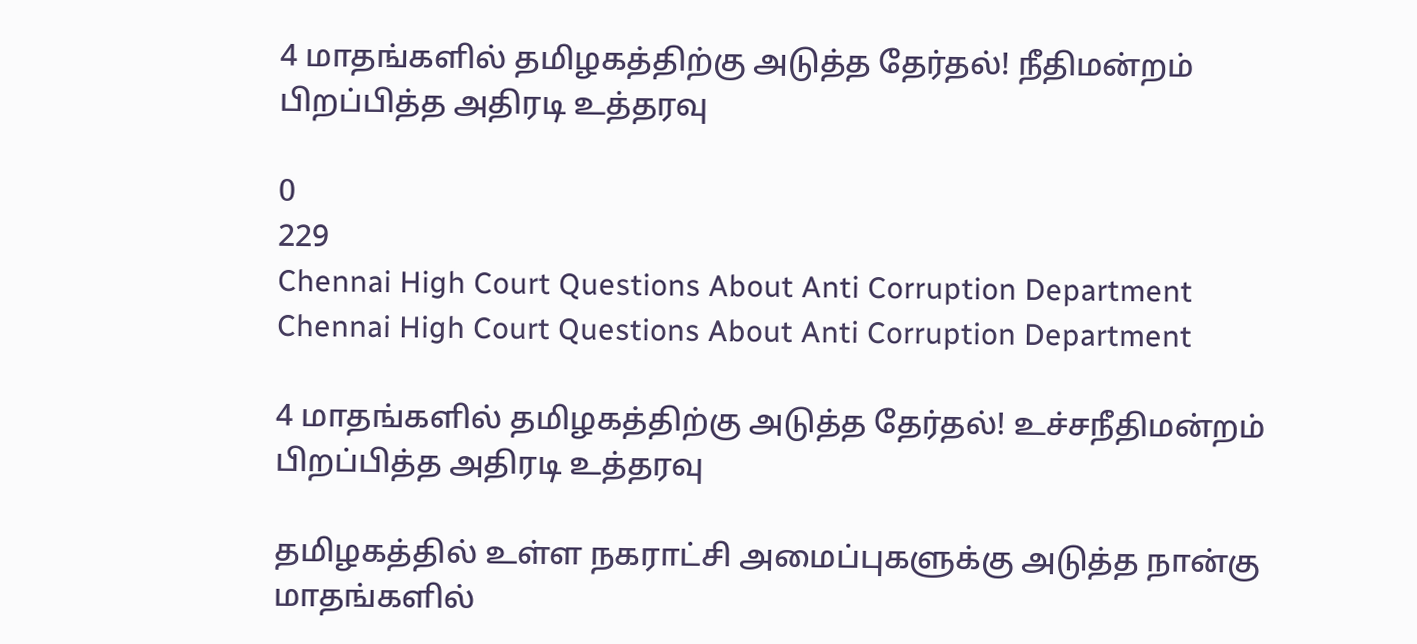4 மாதங்களில் தமிழகத்திற்கு அடுத்த தேர்தல்! நீதிமன்றம் பிறப்பித்த அதிரடி உத்தரவு

0
229
Chennai High Court Questions About Anti Corruption Department
Chennai High Court Questions About Anti Corruption Department

4 மாதங்களில் தமிழகத்திற்கு அடுத்த தேர்தல்! உச்சநீதிமன்றம் பிறப்பித்த அதிரடி உத்தரவு

தமிழகத்தில் உள்ள நகராட்சி அமைப்புகளுக்கு அடுத்த நான்கு மாதங்களில்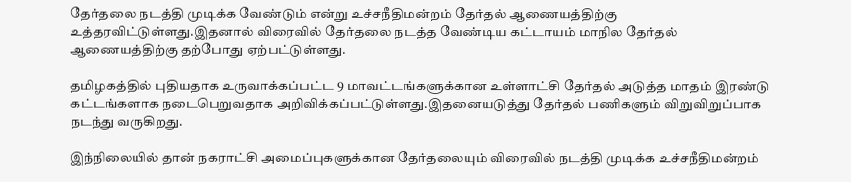தேர்தலை நடத்தி முடிக்க வேண்டும் என்று உச்சநீதிமன்றம் தேர்தல் ஆணையத்திற்கு உத்தரவிட்டுள்ளது.இதனால் விரைவில் தேர்தலை நடத்த வேண்டிய கட்டாயம் மாநில தேர்தல் ஆணையத்திற்கு தற்போது ஏற்பட்டுள்ளது.

தமிழகத்தில் புதியதாக உருவாக்கப்பட்ட 9 மாவட்டங்களுக்கான உள்ளாட்சி தேர்தல் அடுத்த மாதம் இரண்டு கட்டங்களாக நடைபெறுவதாக அறிவிக்கப்பட்டுள்ளது.இதனையடுத்து தேர்தல் பணிகளும் விறுவிறுப்பாக நடந்து வருகிறது.

இந்நிலையில் தான் நகராட்சி அமைப்புகளுக்கான தேர்தலையும் விரைவில் நடத்தி முடிக்க உச்சநீதிமன்றம்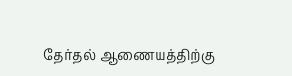தேர்தல் ஆணையத்திற்கு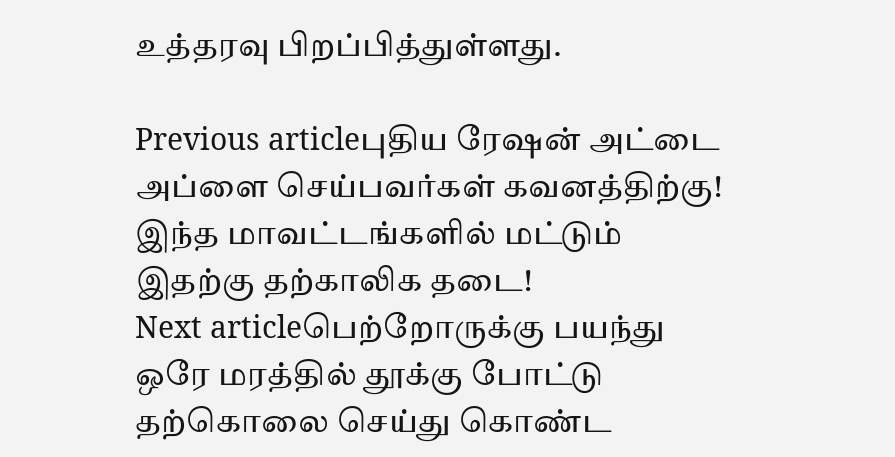உத்தரவு பிறப்பித்துள்ளது.

Previous articleபுதிய ரேஷன் அட்டை அப்ளை செய்பவர்கள் கவனத்திற்கு! இந்த மாவட்டங்களில் மட்டும் இதற்கு தற்காலிக தடை!
Next articleபெற்றோருக்கு பயந்து ஒரே மரத்தில் தூக்கு போட்டு தற்கொலை செய்து கொண்ட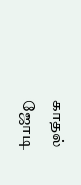காதல் ஜோடி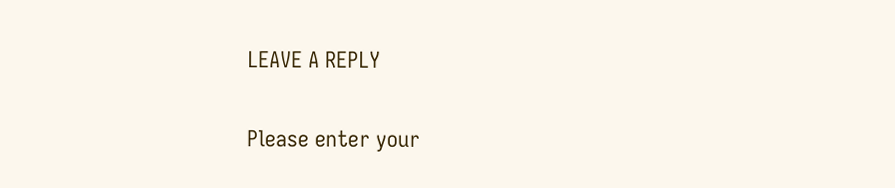LEAVE A REPLY

Please enter your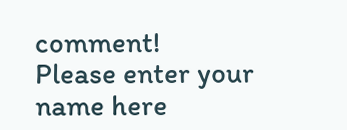comment!
Please enter your name here